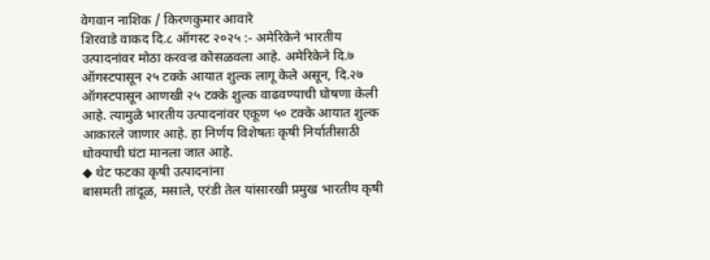वेगवान नाशिक / किरणकुमार आवारे
शिरवाडे वाकद दि.८ ऑगस्ट २०२५ :- अमेरिकेने भारतीय उत्पादनांवर मोठा करवज्र कोसळवला आहे. अमेरिकेने दि.७ ऑगस्टपासून २५ टक्के आयात शुल्क लागू केले असून, दि.२७ ऑगस्टपासून आणखी २५ टक्के शुल्क वाढवण्याची घोषणा केली आहे. त्यामुळे भारतीय उत्पादनांवर एकूण ५० टक्के आयात शुल्क आकारले जाणार आहे. हा निर्णय विशेषतः कृषी निर्यातीसाठी धोक्याची घंटा मानला जात आहे.
◆ थेट फटका कृषी उत्पादनांना
बासमती तांदूळ, मसाले, एरंडी तेल यांसारखी प्रमुख भारतीय कृषी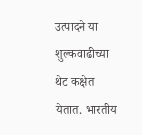उत्पादने या शुल्कवाढीच्या थेट कक्षेत येतात. भारतीय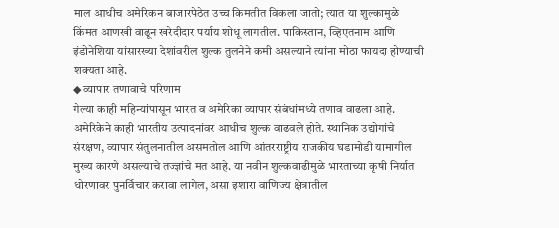माल आधीच अमेरिकन बाजारपेठेत उच्च किमतीत विकला जातो; त्यात या शुल्कामुळे किंमत आणखी वाढून खरेदीदार पर्याय शोधू लागतील. पाकिस्तान, व्हिएतनाम आणि इंडोनेशिया यांसारख्या देशांवरील शुल्क तुलनेने कमी असल्याने त्यांना मोठा फायदा होण्याची शक्यता आहे.
◆ व्यापार तणावाचे परिणाम
गेल्या काही महिन्यांपासून भारत व अमेरिका व्यापार संबंधांमध्ये तणाव वाढला आहे. अमेरिकेने काही भारतीय उत्पादनांवर आधीच शुल्क वाढवले होते. स्थानिक उद्योगांचे संरक्षण, व्यापार संतुलनातील असमतोल आणि आंतरराष्ट्रीय राजकीय घडामोडी यामागील मुख्य कारणे असल्याचे तज्ज्ञांचे मत आहे. या नवीन शुल्कवाढीमुळे भारताच्या कृषी निर्यात धोरणावर पुनर्विचार करावा लागेल, असा इशारा वाणिज्य क्षेत्रातील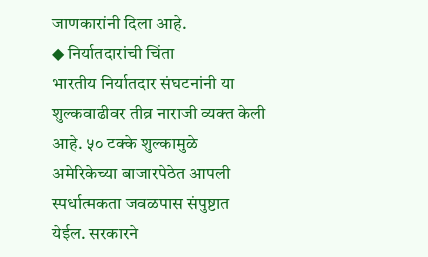जाणकारांनी दिला आहे.
◆ निर्यातदारांची चिंता
भारतीय निर्यातदार संघटनांनी या शुल्कवाढीवर तीव्र नाराजी व्यक्त केली आहे. ५० टक्के शुल्कामुळे अमेरिकेच्या बाजारपेठेत आपली स्पर्धात्मकता जवळपास संपुष्टात येईल. सरकारने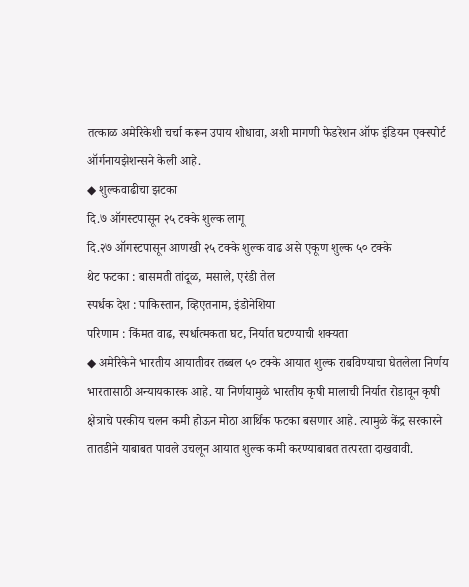तत्काळ अमेरिकेशी चर्चा करून उपाय शोधावा, अशी मागणी फेडरेशन ऑफ इंडियन एक्स्पोर्ट ऑर्गनायझेशन्सने केली आहे.
◆ शुल्कवाढीचा झटका
दि.७ ऑगस्टपासून २५ टक्के शुल्क लागू
दि.२७ ऑगस्टपासून आणखी २५ टक्के शुल्क वाढ असे एकूण शुल्क ५० टक्के
थेट फटका : बासमती तांदूळ, मसाले, एरंडी तेल
स्पर्धक देश : पाकिस्तान, व्हिएतनाम, इंडोनेशिया
परिणाम : किंमत वाढ, स्पर्धात्मकता घट, निर्यात घटण्याची शक्यता
◆ अमेरिकेने भारतीय आयातीवर तब्बल ५० टक्के आयात शुल्क राबविण्याचा घेतलेला निर्णय भारतासाठी अन्यायकारक आहे. या निर्णयामुळे भारतीय कृषी मालाची निर्यात रोडावून कृषी क्षेत्राचे परकीय चलन कमी होऊन मोठा आर्थिक फटका बसणार आहे. त्यामुळे केंद्र सरकारने तातडीने याबाबत पावले उचलून आयात शुल्क कमी करण्याबाबत तत्परता दाखवावी.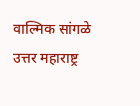वाल्मिक सांगळे
उत्तर महाराष्ट्र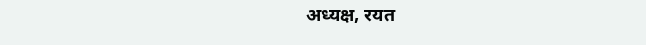अध्यक्ष, रयत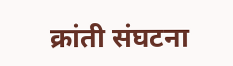क्रांती संघटना